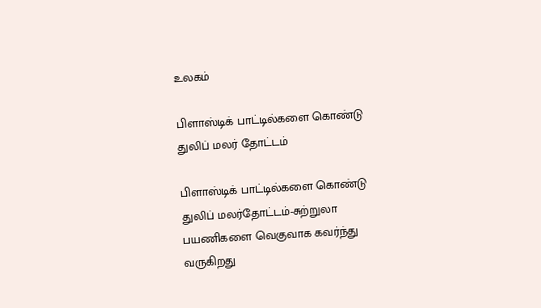உலகம்

பிளாஸ்டிக் பாட்டில்களை கொண்டு துலிப் மலர் தோட்டம்

பிளாஸ்டிக் பாட்டில்களை கொண்டு துலிப் மலர்தோட்டம்-சுற்றுலா பயணிகளை வெகுவாக கவர்ந்து வருகிறது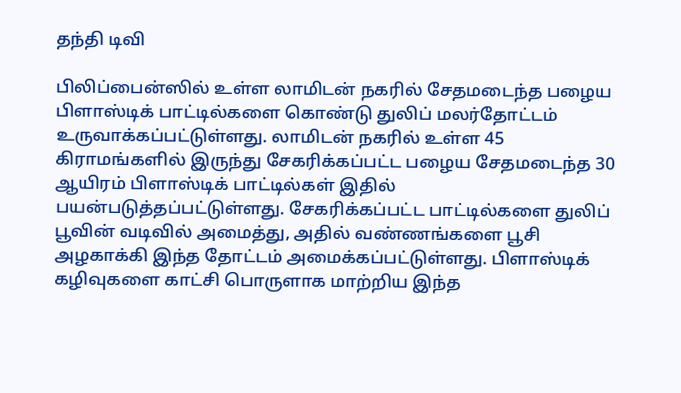தந்தி டிவி

பிலிப்பைன்ஸில் உள்ள லாமிடன் நகரில் சேதமடைந்த பழைய பிளாஸ்டிக் பாட்டில்களை கொண்டு துலிப் மலர்தோட்டம் உருவாக்கப்பட்டுள்ளது. லாமிடன் நகரில் உள்ள 45 கிராமங்களில் இருந்து சேகரிக்கப்பட்ட பழைய சேதமடைந்த 30 ஆயிரம் பிளாஸ்டிக் பாட்டில்கள் இதில் பயன்படுத்தப்பட்டுள்ளது. சேகரிக்கப்பட்ட பாட்டில்களை துலிப் பூவின் வடிவில் அமைத்து, அதில் வண்ணங்களை பூசி அழகாக்கி இந்த தோட்டம் அமைக்கப்பட்டுள்ளது. பிளாஸ்டிக் கழிவுகளை காட்சி பொருளாக மாற்றிய இந்த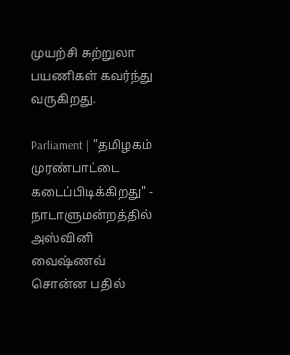முயற்சி சுற்றுலா பயணிகள் கவர்ந்து வருகிறது.

Parliament | "தமிழகம் முரண்பாட்டை கடைப்பிடிக்கிறது" - நாடாளுமன்றத்தில் அஸ்வினி வைஷ்ணவ் சொன்ன பதில்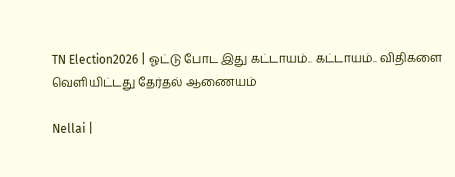TN Election2026 | ஓட்டு போட இது கட்டாயம்.. கட்டாயம்.. விதிகளை வெளியிட்டது தேர்தல் ஆணையம்

Nellai |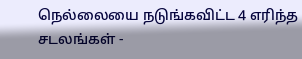நெல்லையை நடுங்கவிட்ட 4 எரிந்த சடலங்கள் -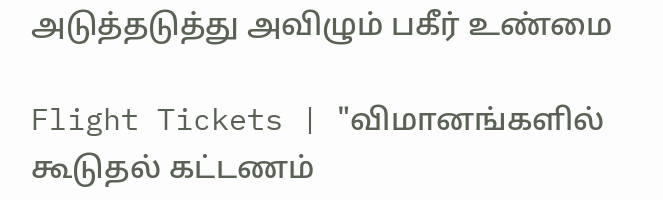அடுத்தடுத்து அவிழும் பகீர் உண்மை

Flight Tickets | "விமானங்களில் கூடுதல் கட்டணம்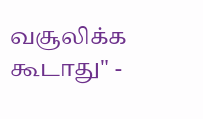வசூலிக்க கூடாது" -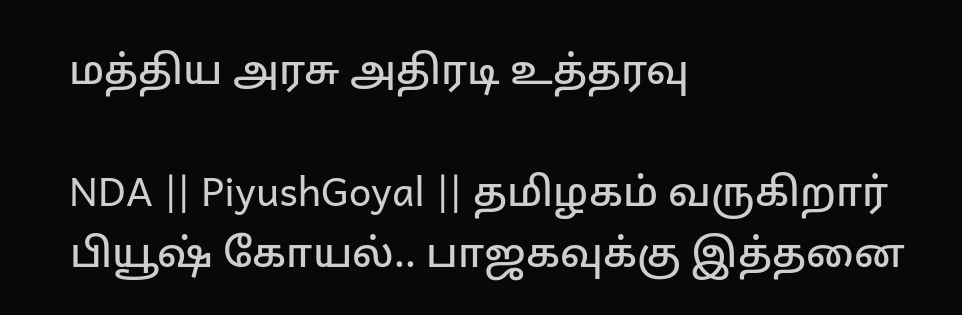மத்திய அரசு அதிரடி உத்தரவு

NDA || PiyushGoyal || தமிழகம் வருகிறார் பியூஷ் கோயல்.. பாஜகவுக்கு இத்தனை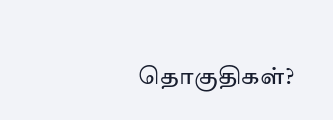தொகுதிகள்?